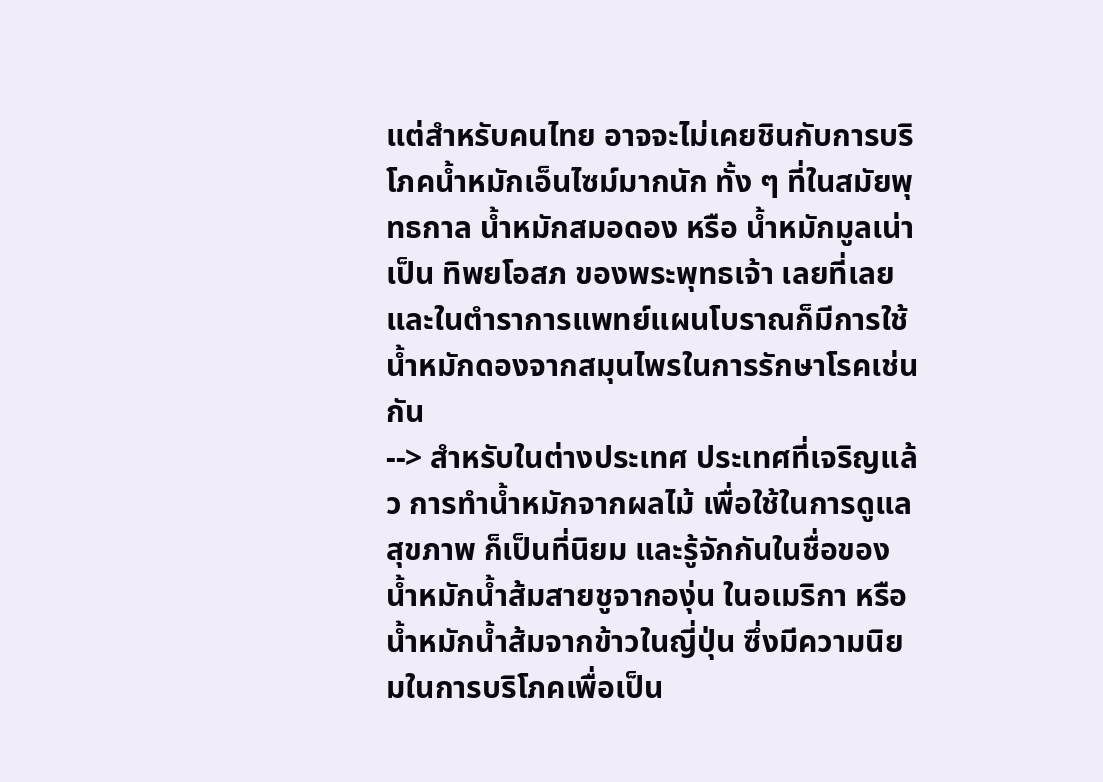แต่สำหรับคนไทย อาจจะไม่เคยชินกับการบริโภคน้ำหมักเอ็นไซม์มากนัก ทั้ง ๆ ที่ในสมัยพุทธกาล น้ำหมักสมอดอง หรือ น้ำหมักมูลเน่า เป็น ทิพยโอสภ ของพระพุทธเจ้า เลยที่เลย และในตำราการแพทย์แผนโบราณก็มีการใช้น้ำหมักดองจากสมุนไพรในการรักษาโรคเช่นกัน
--> สำหรับในต่างประเทศ ประเทศที่เจริญแล้ว การทำน้ำหมักจากผลไม้ เพื่อใช้ในการดูแลสุขภาพ ก็เป็นที่นิยม และรู้จักกันในชื่อของ น้ำหมักน้ำส้มสายชูจากองุ่น ในอเมริกา หรือน้ำหมักน้ำส้มจากข้าวในญี่ปุ่น ซึ่งมีความนิยมในการบริโภคเพื่อเป็น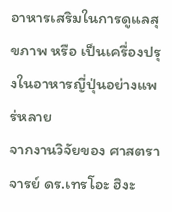อาหารเสริมในการดูแลสุขภาพ หรือ เป็นเครื่องปรุงในอาหารญี่ปุ่นอย่างแพร่หลาย
จากงานวิจัยของ ศาสตราจารย์ ดร.เทรโอะ ฮิงะ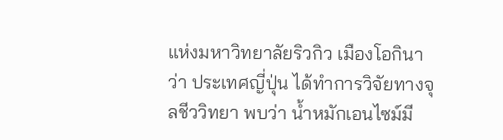แห่งมหาวิทยาลัยริวกิว เมืองโอกินาว่า ประเทศญี่ปุ่น ได้ทำการวิจัยทางจุลชีววิทยา พบว่า น้ำหมักเอนไซม์มี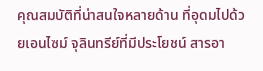คุณสมบัติที่น่าสนใจหลายด้าน ที่อุดมไปด้วยเอนไซม์ จุลินทรีย์ที่มีประโยชน์ สารอา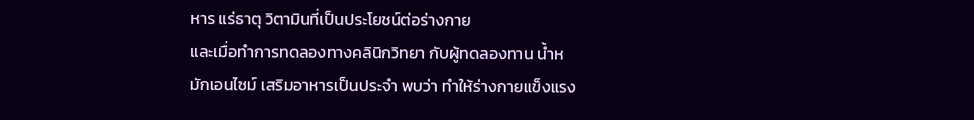หาร แร่ธาตุ วิตามินที่เป็นประโยชน์ต่อร่างกาย
และเมื่อทำการทดลองทางคลินิกวิทยา กับผู้ทดลองทาน น้ำหมักเอนไซม์ เสริมอาหารเป็นประจำ พบว่า ทำให้ร่างกายแข็งแรง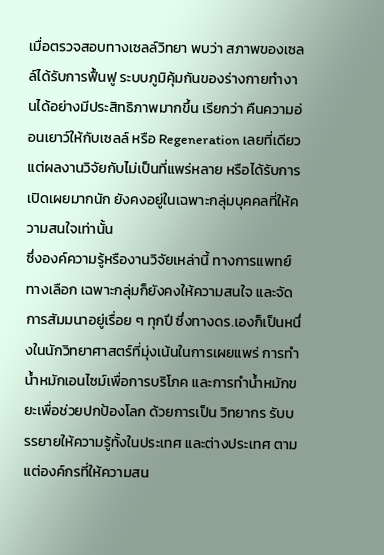เมื่อตรวจสอบทางเซลล์วิทยา พบว่า สภาพของเซลล์ได้รับการฟื้นฟู ระบบภูมิคุ้มกันของร่างกายทำงานได้อย่างมีประสิทธิภาพมากขึ้น เรียกว่า คืนความอ่อนเยาว์ให้กับเซลล์ หรือ Regeneration เลยที่เดียว
แต่ผลงานวิจัยกับไม่เป็นที่แพร่หลาย หรือได้รับการเปิดเผยมากนัก ยังคงอยู่ในเฉพาะกลุ่มบุคคลที่ให้ความสนใจเท่านั้น
ซึ่งองค์ความรู้หรืองานวิจัยเหล่านี้ ทางการแพทย์ทางเลือก เฉพาะกลุ่มก็ยังคงให้ความสนใจ และจัดการสัมมนาอยู่เรื่อย ๆ ทุกปี ซึ่งทางดร.เองก็เป็นหนึ่งในนักวิทยาศาสตร์ที่มุ่งเน้นในการเผยแพร่ การทำน้ำหมักเอนไซม์เพื่อการบริโภค และการทำน้ำหมักขยะเพื่อช่วยปกป้องโลก ด้วยการเป็น วิทยากร รับบรรยายให้ความรู้ทั้งในประเทศ และต่างประเทศ ตามแต่องค์กรที่ให้ความสน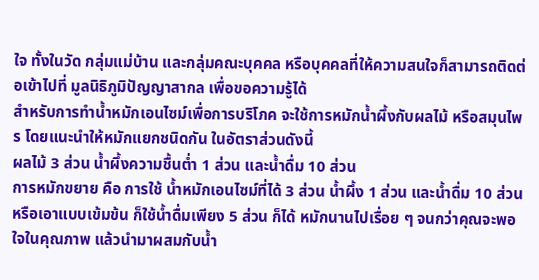ใจ ทั้งในวัด กลุ่มแม่บ้าน และกลุ่มคณะบุคคล หรือบุคคลที่ให้ความสนใจก็สามารถติดต่อเข้าไปที่ มูลนิธิภูมิปัญญาสากล เพื่อขอความรู้ได้
สำหรับการทำน้ำหมักเอนไซม์เพื่อการบริโภค จะใช้การหมักน้ำผึ้งกับผลไม้ หรือสมุนไพร โดยแนะนำให้หมักแยกชนิดกัน ในอัตราส่วนดังนี้
ผลไม้ 3 ส่วน น้ำผึ้งความชื้นต่ำ 1 ส่วน และน้ำดื่ม 10 ส่วน
การหมักขยาย คือ การใช้ น้ำหมักเอนไซม์ที่ได้ 3 ส่วน น้ำผึ้ง 1 ส่วน และน้ำดื่ม 10 ส่วน หรือเอาแบบเข้มข้น ก็ใช้น้ำดื่มเพียง 5 ส่วน ก็ได้ หมักนานไปเรื่อย ๆ จนกว่าคุณจะพอใจในคุณภาพ แล้วนำมาผสมกับน้ำ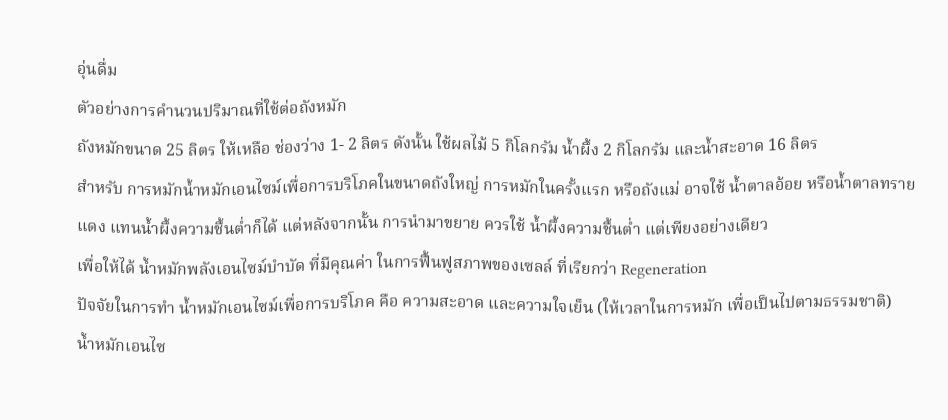อุ่นดื่ม
ตัวอย่างการคำนวนปริมาณที่ใช้ต่อถังหมัก
ถังหมักขนาด 25 ลิตร ให้เหลือ ช่องว่าง 1- 2 ลิตร ดังนั้น ใช้ผลไม้ 5 กิโลกรัม น้ำผึ้ง 2 กิโลกรัม และน้ำสะอาด 16 ลิตร
สำหรับ การหมักน้ำหมักเอนไซม์เพื่อการบริโภคในขนาดถังใหญ่ การหมักในครั้งแรก หรือถังแม่ อาจใช้ น้ำตาลอ้อย หรือน้ำตาลทรายแดง แทนน้ำผึ้งความชื้นต่ำก็ได้ แต่หลังจากนั้น การนำมาขยาย ควรใช้ น้ำผึ้งความชื้นต่ำ แต่เพียงอย่างเดียว
เพื่อให้ได้ น้ำหมักพลังเอนไซม์บำบัด ที่มีคุณค่า ในการฟื้นฟูสภาพของเซลล์ ที่เรียกว่า Regeneration
ปัจจัยในการทำ น้ำหมักเอนไซม์เพื่อการบริโภค คือ ความสะอาด และความใจเย็น (ให้เวลาในการหมัก เพื่อเป็นไปตามธรรมชาติ)
น้ำหมักเอนไซ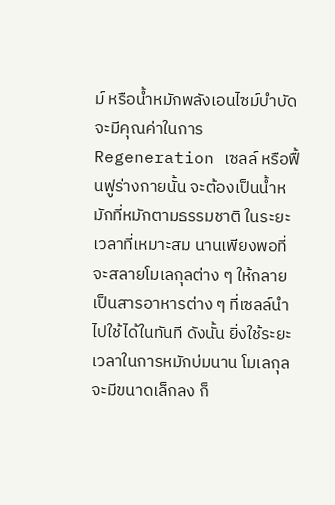ม์ หรือน้ำหมักพลังเอนไซม์บำบัด จะมีคุณค่าในการ Regeneration เซลล์ หรือฟื้นฟูร่างกายนั้น จะต้องเป็นน้ำหมักที่หมักตามธรรมชาติ ในระยะเวลาที่เหมาะสม นานเพียงพอที่จะสลายโมเลกุลต่าง ๆ ให้กลายเป็นสารอาหารต่าง ๆ ที่เซลล์นำไปใช้ได้ในทันที ดังนั้น ยิ่งใช้ระยะเวลาในการหมักบ่มนาน โมเลกุลจะมีขนาดเล็กลง ก็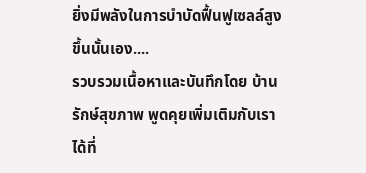ยิ่งมีพลังในการบำบัดฟื้นฟูเซลล์สูงขึ้นนั้นเอง....
รวบรวมเนื้อหาและบันทึกโดย บ้านรักษ์สุขภาพ พูดคุยเพิ่มเติมกับเราได้ที่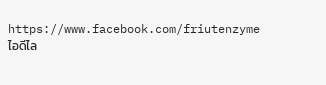https://www.facebook.com/friutenzyme
ไอดีไล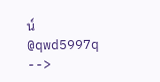น์ @qwd5997q
-->